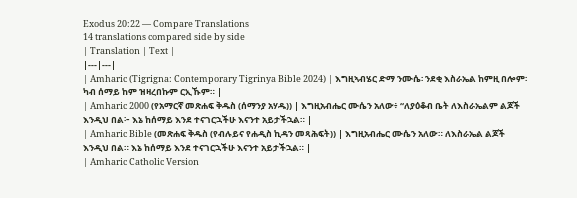Exodus 20:22 — Compare Translations
14 translations compared side by side
| Translation | Text |
|---|---|
| Amharic (Tigrigna: Contemporary Tigrinya Bible 2024) | እግዚኣብሄር ድማ ንሙሴ፡ ንደቂ እስራኤል ከምዚ በሎም፡ ካብ ሰማይ ከም ዝዛረበኩም ርኢኹም። |
| Amharic 2000 (የአማርኛ መጽሐፍ ቅዱስ (ሰማንያ አሃዱ)) | እግዚአብሔር ሙሴን አለው፥ “ለያዕቆብ ቤት ለእስራኤልም ልጆች እንዲህ በል፦ እኔ ከሰማይ እንደ ተናገርኋችሁ እናንተ አይታችኋል። |
| Amharic Bible (መጽሐፍ ቅዱስ (የብሉይና የሐዲስ ኪዳን መጻሕፍት)) | እግዚአብሔር ሙሴን አለው። ለእስራኤል ልጆች እንዲህ በል። እኔ ከሰማይ እንደ ተናገርኋችሁ እናንተ አይታችኋል። |
| Amharic Catholic Version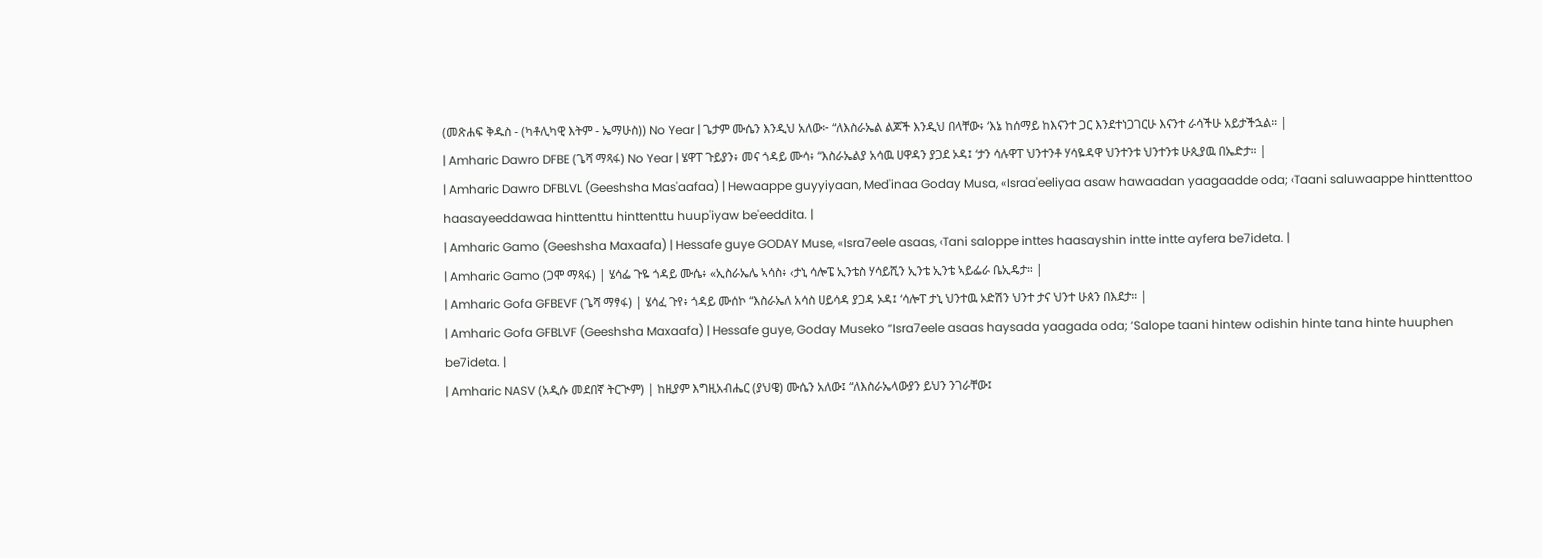(መጽሐፍ ቅዱስ - (ካቶሊካዊ እትም - ኤማሁስ)) No Year | ጌታም ሙሴን እንዲህ አለው፦ “ለእስራኤል ልጆች እንዲህ በላቸው፥ ‘እኔ ከሰማይ ከእናንተ ጋር እንደተነጋገርሁ እናንተ ራሳችሁ አይታችኋል። |
| Amharic Dawro DFBE (ጌሻ ማጻፋ) No Year | ሄዋፐ ጉይያን፥ መና ጎዳይ ሙሳ፥ “እስራኤልያ አሳዉ ሀዋዳን ያጋደ ኦዳ፤ ‘ታን ሳሉዋፐ ህንተንቶ ሃሳዬዳዋ ህንተንቱ ህንተንቱ ሁጲያዉ በኤድታ። |
| Amharic Dawro DFBLVL (Geeshsha Mas'aafaa) | Hewaappe guyyiyaan, Med'inaa Goday Musa, «Israa'eeliyaa asaw hawaadan yaagaadde oda; ‹Taani saluwaappe hinttenttoo haasayeeddawaa hinttenttu hinttenttu huup'iyaw be'eeddita. |
| Amharic Gamo (Geeshsha Maxaafa) | Hessafe guye GODAY Muse, «Isra7eele asaas, ‹Tani saloppe inttes haasayshin intte intte ayfera be7ideta. |
| Amharic Gamo (ጋሞ ማጻፋ) | ሄሳፌ ጉዬ ጎዳይ ሙሴ፥ «ኢስራኤሌ ኣሳስ፥ ‹ታኒ ሳሎፔ ኢንቴስ ሃሳይሺን ኢንቴ ኢንቴ ኣይፌራ ቤኢዴታ። |
| Amharic Gofa GFBEVF (ጌሻ ማፃፋ) | ሄሳፈ ጉየ፥ ጎዳይ ሙሰኮ “እስራኤለ አሳስ ሀይሳዳ ያጋዳ ኦዳ፤ ‘ሳሎፐ ታኒ ህንተዉ ኦድሽን ህንተ ታና ህንተ ሁጰን በእደታ። |
| Amharic Gofa GFBLVF (Geeshsha Maxaafa) | Hessafe guye, Goday Museko “Isra7eele asaas haysada yaagada oda; ‘Salope taani hintew odishin hinte tana hinte huuphen be7ideta. |
| Amharic NASV (አዲሱ መደበኛ ትርጒም) | ከዚያም እግዚአብሔር (ያህዌ) ሙሴን አለው፤ “ለእስራኤላውያን ይህን ንገራቸው፤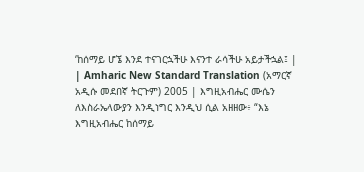‘ከሰማይ ሆኜ እንደ ተናገርኋችሁ እናንተ ራሳችሁ አይታችኋል፤ |
| Amharic New Standard Translation (አማርኛ አዲሱ መደበኛ ትርጉም) 2005 | እግዚአብሔር ሙሴን ለእስራኤላውያን እንዲነግር እንዲህ ሲል አዘዘው፥ “እኔ እግዚአብሔር ከሰማይ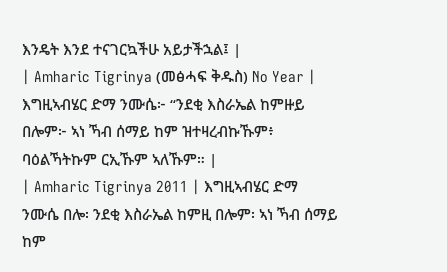እንዴት እንደ ተናገርኳችሁ አይታችኋል፤ |
| Amharic Tigrinya (መፅሓፍ ቅዱስ) No Year | እግዚኣብሄር ድማ ንሙሴ፦ “ንደቂ እስራኤል ከምዙይ በሎም፦ ኣነ ኻብ ሰማይ ከም ዝተዛረብኩኹም፥ ባዕልኻትኩም ርኢኹም ኣለኹም። |
| Amharic Tigrinya 2011 | እግዚኣብሄር ድማ ንሙሴ በሎ፡ ንደቂ እስራኤል ከምዚ በሎም፡ ኣነ ኻብ ሰማይ ከም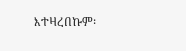እተዛረበኩም፡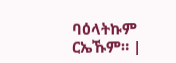ባዕላትኩም ርኤኹም። |